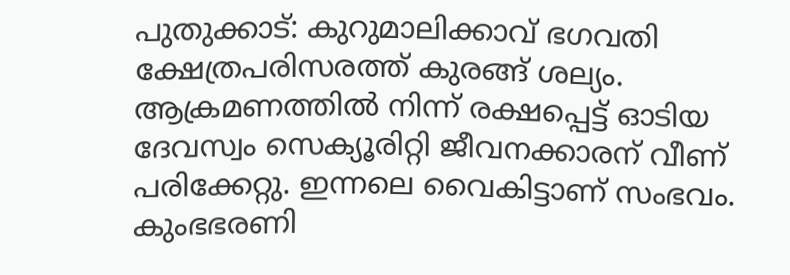പുതുക്കാട്: കുറുമാലിക്കാവ് ഭഗവതി ക്ഷേത്രപരിസരത്ത് കുരങ്ങ് ശല്യം. ആക്രമണത്തിൽ നിന്ന് രക്ഷപ്പെട്ട് ഓടിയ ദേവസ്വം സെക്യൂരിറ്റി ജീവനക്കാരന് വീണ് പരിക്കേറ്റു. ഇന്നലെ വൈകിട്ടാണ് സംഭവം. കുംഭഭരണി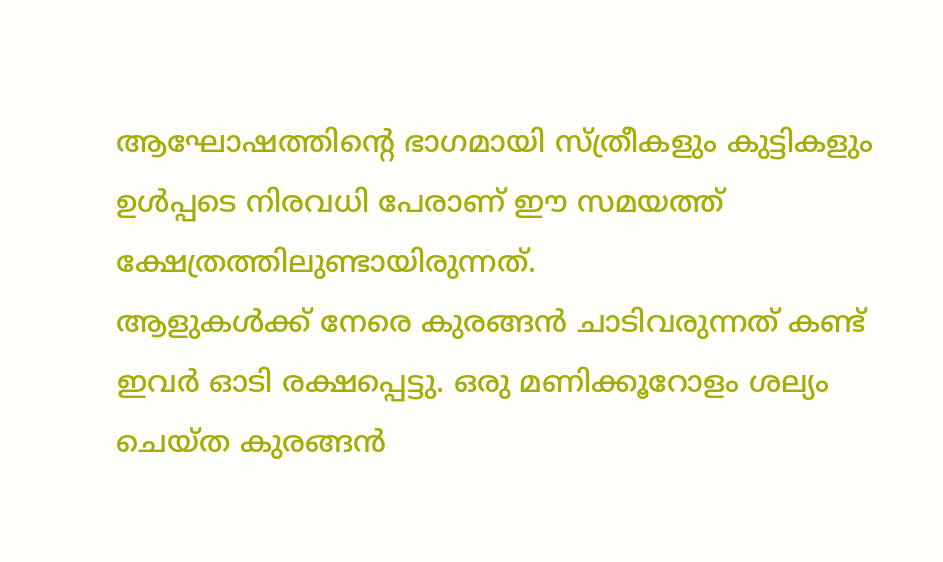ആഘോഷത്തിന്റെ ഭാഗമായി സ്ത്രീകളും കുട്ടികളും ഉൾപ്പടെ നിരവധി പേരാണ് ഈ സമയത്ത് ക്ഷേത്രത്തിലുണ്ടായിരുന്നത്.
ആളുകൾക്ക് നേരെ കുരങ്ങൻ ചാടിവരുന്നത് കണ്ട് ഇവർ ഓടി രക്ഷപ്പെട്ടു. ഒരു മണിക്കൂറോളം ശല്യം ചെയ്ത കുരങ്ങൻ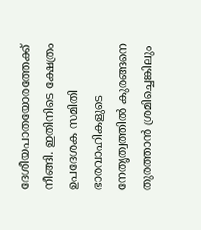ദേശീയപാതയോരത്തേക്ക് നീങ്ങി. ഇതിനിടെ ക്ഷേത്രം ഉപദേശക സമിതി ഭാരവാഹികളുടെ നേതൃത്വത്തിൽ കുരങ്ങനെ തുരത്താൻ ശ്രമിച്ചെങ്കിലും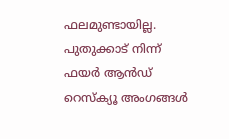ഫലമുണ്ടായില്ല. പുതുക്കാട് നിന്ന് ഫയർ ആൻഡ് റെസ്ക്യൂ അംഗങ്ങൾ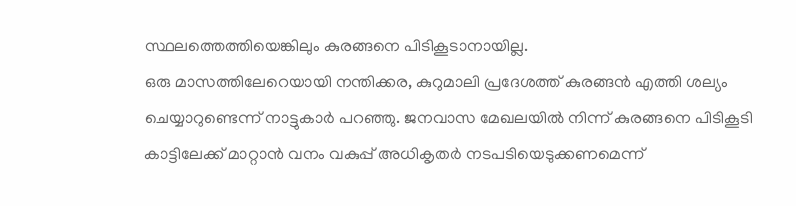സ്ഥലത്തെത്തിയെങ്കിലും കുരങ്ങനെ പിടികൂടാനായില്ല.
ഒരു മാസത്തിലേറെയായി നന്തിക്കര, കുറുമാലി പ്രദേശത്ത് കുരങ്ങൻ എത്തി ശല്യം ചെയ്യാറുണ്ടെന്ന് നാട്ടുകാർ പറഞ്ഞു. ജനവാസ മേഖലയിൽ നിന്ന് കുരങ്ങനെ പിടികൂടി കാട്ടിലേക്ക് മാറ്റാൻ വനം വകുപ്പ് അധികൃതർ നടപടിയെടുക്കണമെന്ന്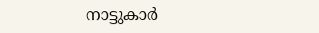നാട്ടുകാർ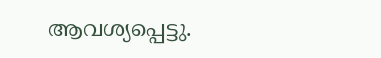ആവശ്യപ്പെട്ടു.